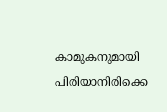കാമുകനുമായി പിരിയാനിരിക്കെ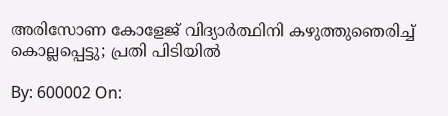അരിസോണ കോളേജ് വിദ്യാര്‍ത്ഥിനി കഴുത്തുഞെരിച്ച് കൊല്ലപ്പെട്ടു; പ്രതി പിടിയില്‍

By: 600002 On: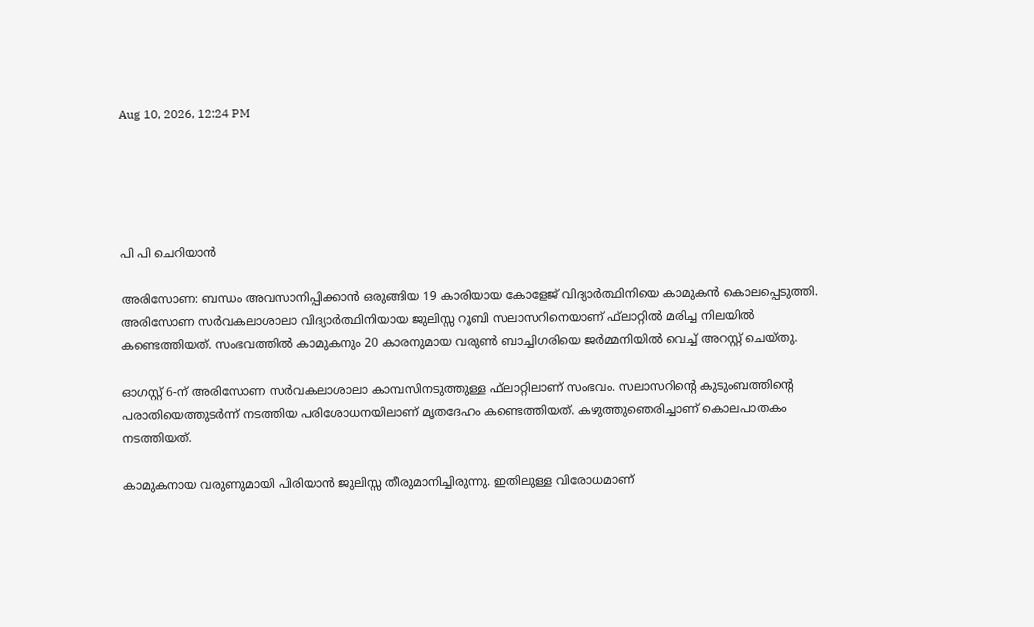Aug 10, 2026, 12:24 PM





പി പി ചെറിയാന്‍

അരിസോണ: ബന്ധം അവസാനിപ്പിക്കാന്‍ ഒരുങ്ങിയ 19 കാരിയായ കോളേജ് വിദ്യാര്‍ത്ഥിനിയെ കാമുകന്‍ കൊലപ്പെടുത്തി. അരിസോണ സര്‍വകലാശാലാ വിദ്യാര്‍ത്ഥിനിയായ ജുലിസ്സ റൂബി സലാസറിനെയാണ് ഫ്‌ലാറ്റില്‍ മരിച്ച നിലയില്‍ കണ്ടെത്തിയത്. സംഭവത്തില്‍ കാമുകനും 20 കാരനുമായ വരുണ്‍ ബാച്ചിഗരിയെ ജര്‍മ്മനിയില്‍ വെച്ച് അറസ്റ്റ് ചെയ്തു.

ഓഗസ്റ്റ് 6-ന് അരിസോണ സര്‍വകലാശാലാ കാമ്പസിനടുത്തുള്ള ഫ്‌ലാറ്റിലാണ് സംഭവം. സലാസറിന്റെ കുടുംബത്തിന്റെ പരാതിയെത്തുടര്‍ന്ന് നടത്തിയ പരിശോധനയിലാണ് മൃതദേഹം കണ്ടെത്തിയത്. കഴുത്തുഞെരിച്ചാണ് കൊലപാതകം നടത്തിയത്.

കാമുകനായ വരുണുമായി പിരിയാന്‍ ജുലിസ്സ തീരുമാനിച്ചിരുന്നു. ഇതിലുള്ള വിരോധമാണ്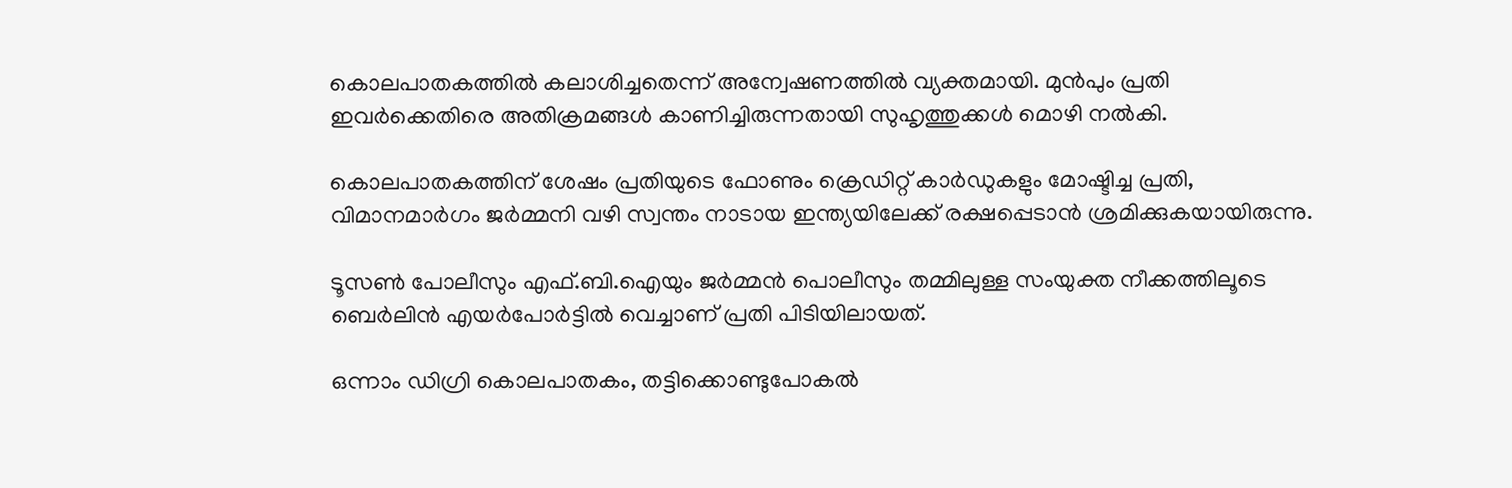കൊലപാതകത്തില്‍ കലാശിച്ചതെന്ന് അന്വേഷണത്തില്‍ വ്യക്തമായി. മുന്‍പും പ്രതി ഇവര്‍ക്കെതിരെ അതിക്രമങ്ങള്‍ കാണിച്ചിരുന്നതായി സുഹൃത്തുക്കള്‍ മൊഴി നല്‍കി.

കൊലപാതകത്തിന് ശേഷം പ്രതിയുടെ ഫോണും ക്രെഡിറ്റ് കാര്‍ഡുകളും മോഷ്ടിച്ച പ്രതി, വിമാനമാര്‍ഗം ജര്‍മ്മനി വഴി സ്വന്തം നാടായ ഇന്ത്യയിലേക്ക് രക്ഷപ്പെടാന്‍ ശ്രമിക്കുകയായിരുന്നു.

ടൂസണ്‍ പോലീസും എഫ്.ബി.ഐയും ജര്‍മ്മന്‍ പൊലീസും തമ്മിലുള്ള സംയുക്ത നീക്കത്തിലൂടെ ബെര്‍ലിന്‍ എയര്‍പോര്‍ട്ടില്‍ വെച്ചാണ് പ്രതി പിടിയിലായത്.

ഒന്നാം ഡിഗ്രി കൊലപാതകം, തട്ടിക്കൊണ്ടുപോകല്‍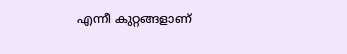എന്നീ കുറ്റങ്ങളാണ്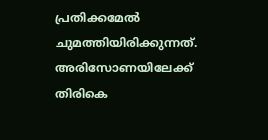പ്രതിക്കമേല്‍ ചുമത്തിയിരിക്കുന്നത്. അരിസോണയിലേക്ക് തിരികെ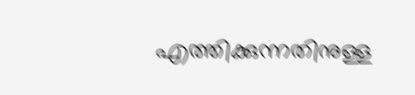എത്തിക്കുന്നതിനുള്ള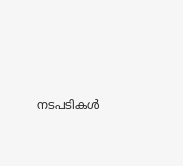നടപടികള്‍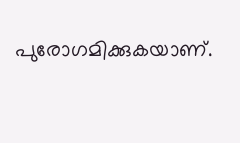പുരോഗമിക്കുകയാണ്.